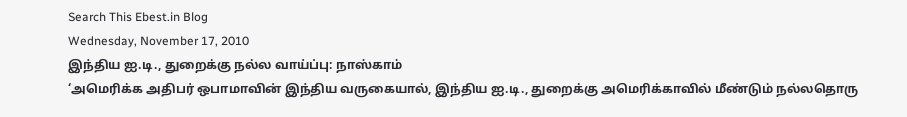Search This Ebest.in Blog
Wednesday, November 17, 2010
இந்திய ஐ.டி., துறைக்கு நல்ல வாய்ப்பு: நாஸ்காம்
‘அமெரிக்க அதிபர் ஒபாமாவின் இந்திய வருகையால், இந்திய ஐ.டி., துறைக்கு அமெரிக்காவில் மீண்டும் நல்லதொரு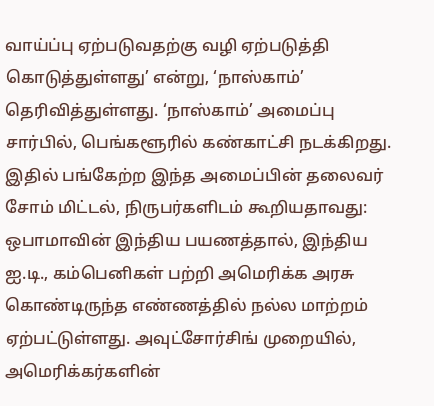வாய்ப்பு ஏற்படுவதற்கு வழி ஏற்படுத்தி கொடுத்துள்ளது’ என்று, ‘நாஸ்காம்’ தெரிவித்துள்ளது. ‘நாஸ்காம்’ அமைப்பு சார்பில், பெங்களூரில் கண்காட்சி நடக்கிறது. இதில் பங்கேற்ற இந்த அமைப்பின் தலைவர் சோம் மிட்டல், நிருபர்களிடம் கூறியதாவது: ஒபாமாவின் இந்திய பயணத்தால், இந்திய ஐ.டி., கம்பெனிகள் பற்றி அமெரிக்க அரசு கொண்டிருந்த எண்ணத்தில் நல்ல மாற்றம் ஏற்பட்டுள்ளது. அவுட்சோர்சிங் முறையில், அமெரிக்கர்களின்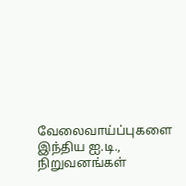வேலைவாய்ப்புகளை இந்திய ஐ.டி., நிறுவனங்கள்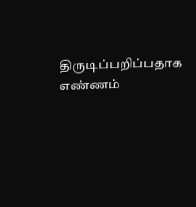திருடிப்பறிப்பதாக எண்ணம்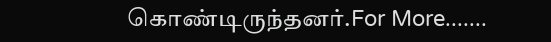கொண்டிருந்தனர்.For More.......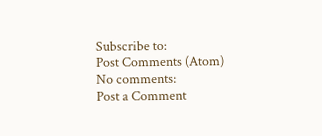Subscribe to:
Post Comments (Atom)
No comments:
Post a Comment